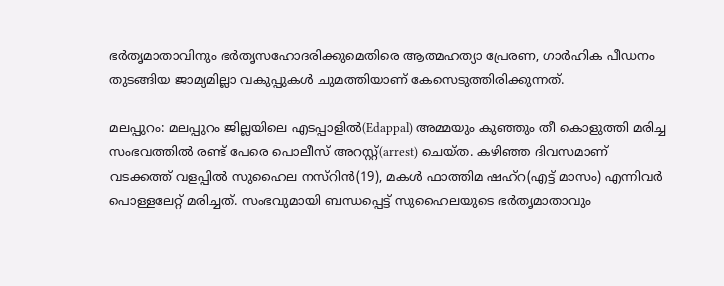ഭര്‍തൃമാതാവിനും ഭര്‍തൃസഹോദരിക്കുമെതിരെ ആത്മഹത്യാ പ്രേരണ, ഗാര്‍ഹിക പീഡനം തുടങ്ങിയ ജാമ്യമില്ലാ വകുപ്പുകള്‍ ചുമത്തിയാണ് കേസെടുത്തിരിക്കുന്നത്.

മലപ്പുറം: മലപ്പുറം ജില്ലയിലെ എടപ്പാളില്‍(Edappal) അമ്മയും കുഞ്ഞും തീ കൊളുത്തി മരിച്ച സംഭവത്തില്‍ രണ്ട് പേരെ പൊലീസ് അറസ്റ്റ്(arrest) ചെയ്ത. കഴിഞ്ഞ ദിവസമാണ് വടക്കത്ത് വളപ്പില്‍ സുഹൈല നസ്റിന്‍(19), മകള്‍ ഫാത്തിമ ഷഹ്റ(എട്ട് മാസം) എന്നിവര്‍ പൊള്ളലേറ്റ് മരിച്ചത്. സംഭവുമായി ബന്ധപ്പെട്ട് സുഹൈലയുടെ ഭര്‍തൃമാതാവും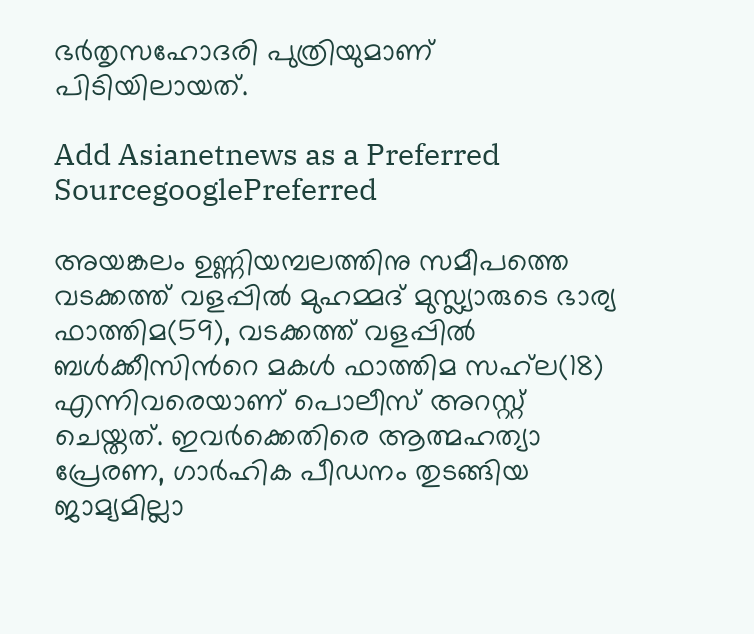ഭര്‍തൃസഹോദരി പുത്രിയുമാണ് പിടിയിലായത്.

Add Asianetnews as a Preferred SourcegooglePreferred

അയങ്കലം ഉണ്ണിയമ്പലത്തിനു സമീപത്തെ വടക്കത്ത് വളപ്പില്‍ മുഹമ്മദ് മുസ്ല്യാരുടെ ഭാര്യ ഫാത്തിമ(59), വടക്കത്ത് വളപ്പില്‍ ബള്‍ക്കീസിന്‍റെ മകള്‍ ഫാത്തിമ സഹ്‍ല(18) എന്നിവരെയാണ് പൊലീസ് അറസ്റ്റ് ചെയ്തത്. ഇവര്‍ക്കെതിരെ ആത്മഹത്യാ പ്രേരണ, ഗാര്‍ഹിക പീഡനം തുടങ്ങിയ ജാമ്യമില്ലാ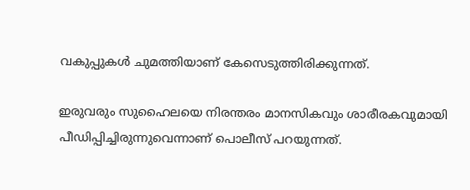വകുപ്പുകള്‍ ചുമത്തിയാണ് കേസെടുത്തിരിക്കുന്നത്.

ഇരുവരും സുഹൈലയെ നിരന്തരം മാനസികവും ശാരീരകവുമായി പീഡിപ്പിച്ചിരുന്നുവെന്നാണ് പൊലീസ് പറയുന്നത്.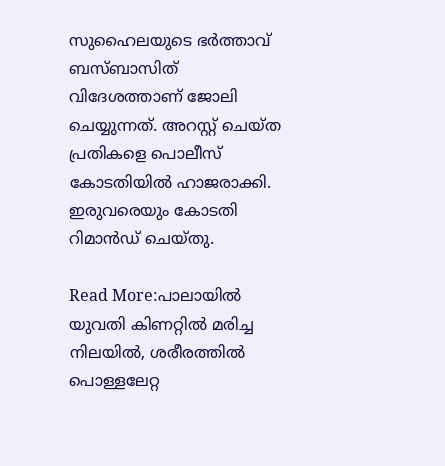സുഹൈലയുടെ ഭര്‍ത്താവ് ബസ്ബാസിത് വിദേശത്താണ് ജോലി ചെയ്യുന്നത്. അറസ്റ്റ് ചെയ്ത പ്രതികളെ പൊലീസ് കോടതിയില്‍ ഹാജരാക്കി. ഇരുവരെയും കോടതി റിമാന്‍ഡ് ചെയ്തു.

Read More:പാലായില്‍ യുവതി കിണറ്റില്‍ മരിച്ച നിലയില്‍, ശരീരത്തില്‍ പൊള്ളലേറ്റ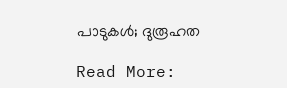പാടുകള്‍; ദുരൂഹത

Read More: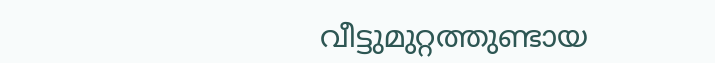വീട്ടുമുറ്റത്തുണ്ടായ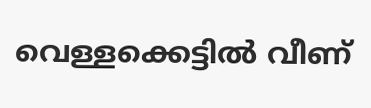വെള്ളക്കെട്ടിൽ വീണ്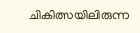ചികിത്സയിലിരുന്ന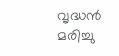വൃദ്ധൻ മരിച്ചു